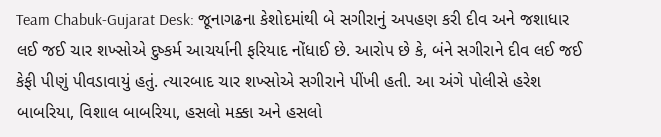Team Chabuk-Gujarat Desk: જૂનાગઢના કેશોદમાંથી બે સગીરાનું અપહણ કરી દીવ અને જશાધાર લઈ જઈ ચાર શખ્સોએ દુષ્કર્મ આચર્યાની ફરિયાદ નોંધાઈ છે. આરોપ છે કે, બંને સગીરાને દીવ લઈ જઈ કેફી પીણું પીવડાવાયું હતું. ત્યારબાદ ચાર શખ્સોએ સગીરાને પીંખી હતી. આ અંગે પોલીસે હરેશ બાબરિયા, વિશાલ બાબરિયા, હસલો મક્કા અને હસલો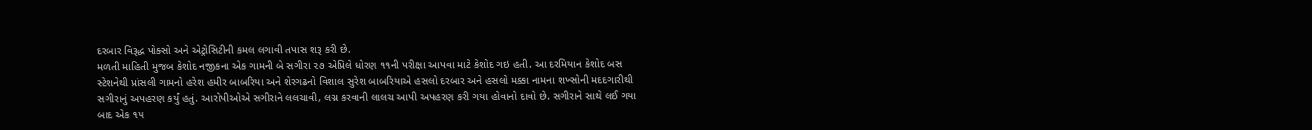દરબાર વિરૂદ્ધ પોક્સો અને એટ્રોસિટીની કમલ લગાવી તપાસ શરૂ કરી છે.
મળતી માહિતી મુજબ કેશોદ નજીકના એક ગામની બે સગીરા ૨૭ એપ્રિલે ધોરણ ૧૧ની પરીક્ષા આપવા માટે કેશોદ ગઇ હતી. આ દરમિયાન કેશોદ બસ સ્ટેશનેથી પ્રાંસલી ગામનો હરેશ હમીર બાબરિયા અને શેરગઢનો વિશાલ સુરેશ બાબરિયાએ હસલો દરબાર અને હસલો મક્કા નામના શખ્સોની મદદગારીથી સગીરાનું અપહરણ કર્યું હતું. આરોપીઓએ સગીરાને લલચાવી, લગ્ન કરવાની લાલચ આપી અપહરણ કરી ગયા હોવાનો દાવો છે. સગીરાને સાથે લઈ ગયા બાદ એક ૧૫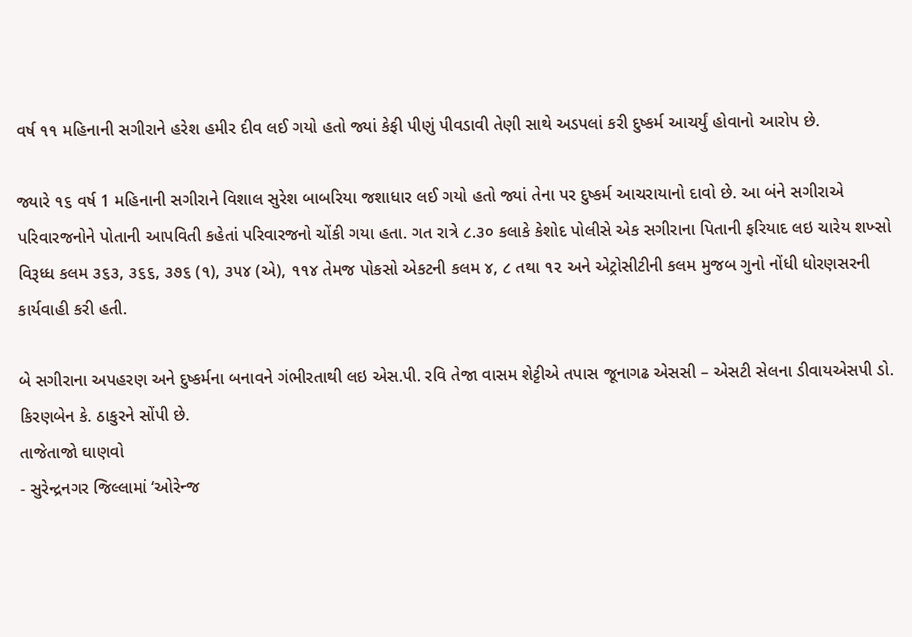વર્ષ ૧૧ મહિનાની સગીરાને હરેશ હમીર દીવ લઈ ગયો હતો જ્યાં કેફી પીણું પીવડાવી તેણી સાથે અડપલાં કરી દુષ્કર્મ આચર્યું હોવાનો આરોપ છે.

જ્યારે ૧૬ વર્ષ 1 મહિનાની સગીરાને વિશાલ સુરેશ બાબરિયા જશાધાર લઈ ગયો હતો જ્યાં તેના પર દુષ્કર્મ આચરાયાનો દાવો છે. આ બંને સગીરાએ પરિવારજનોને પોતાની આપવિતી કહેતાં પરિવારજનો ચોંકી ગયા હતા. ગત રાત્રે ૮.૩૦ કલાકે કેશોદ પોલીસે એક સગીરાના પિતાની ફરિયાદ લઇ ચારેય શખ્સો વિરૂધ્ધ કલમ ૩૬૩, ૩૬૬, ૩૭૬ (૧), ૩૫૪ (એ), ૧૧૪ તેમજ પોકસો એકટની કલમ ૪, ૮ તથા ૧૨ અને એટ્રોસીટીની કલમ મુજબ ગુનો નોંધી ધોરણસરની કાર્યવાહી કરી હતી.

બે સગીરાના અપહરણ અને દુષ્કર્મના બનાવને ગંભીરતાથી લઇ એસ.પી. રવિ તેજા વાસમ શેટ્ટીએ તપાસ જૂનાગઢ એસસી – એસટી સેલના ડીવાયએસપી ડો. કિરણબેન કે. ઠાકુરને સોંપી છે.
તાજેતાજો ઘાણવો
- સુરેન્દ્રનગર જિલ્લામાં ‘ઓરેન્જ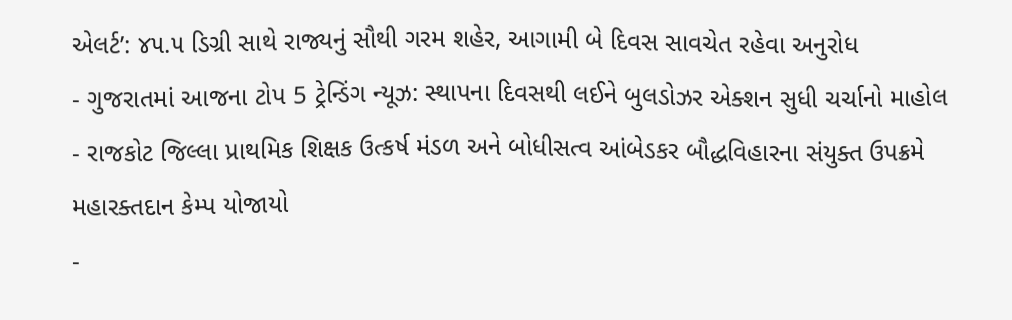એલર્ટ’: ૪૫.૫ ડિગ્રી સાથે રાજ્યનું સૌથી ગરમ શહેર, આગામી બે દિવસ સાવચેત રહેવા અનુરોધ
- ગુજરાતમાં આજના ટોપ 5 ટ્રેન્ડિંગ ન્યૂઝ: સ્થાપના દિવસથી લઈને બુલડોઝર એક્શન સુધી ચર્ચાનો માહોલ
- રાજકોટ જિલ્લા પ્રાથમિક શિક્ષક ઉત્કર્ષ મંડળ અને બોધીસત્વ આંબેડકર બૌદ્ધવિહારના સંયુક્ત ઉપક્રમે મહારક્તદાન કેમ્પ યોજાયો
-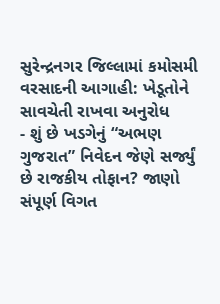સુરેન્દ્રનગર જિલ્લામાં કમોસમી વરસાદની આગાહી: ખેડૂતોને સાવચેતી રાખવા અનુરોધ
- શું છે ખડગેનું “અભણ ગુજરાત” નિવેદન જેણે સર્જ્યું છે રાજકીય તોફાન? જાણો સંપૂર્ણ વિગત